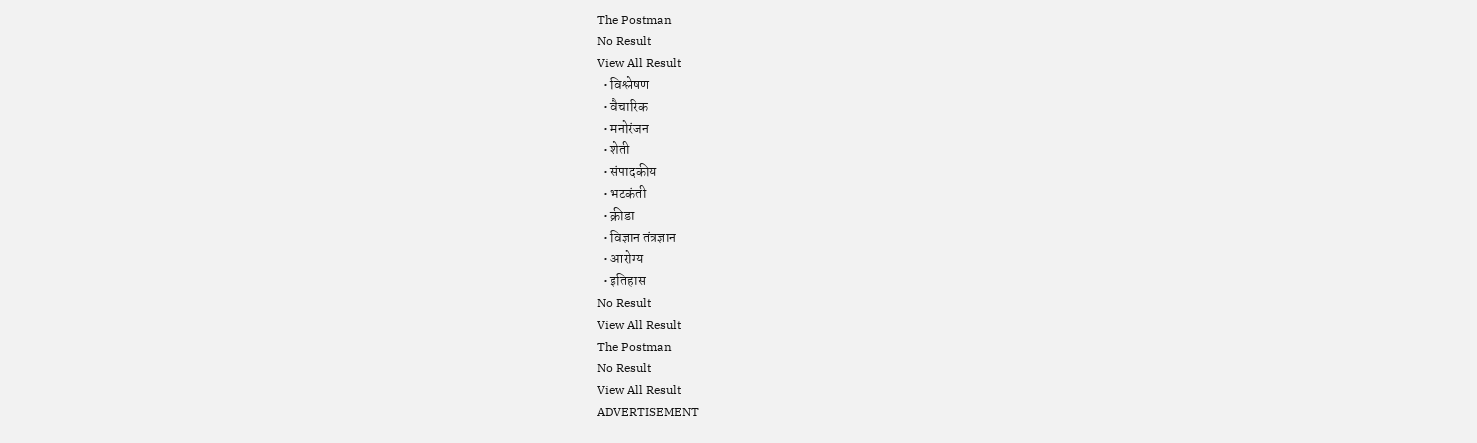The Postman
No Result
View All Result
  • विश्लेषण
  • वैचारिक
  • मनोरंजन
  • शेती
  • संपादकीय
  • भटकंती
  • क्रीडा
  • विज्ञान तंत्रज्ञान
  • आरोग्य
  • इतिहास
No Result
View All Result
The Postman
No Result
View All Result
ADVERTISEMENT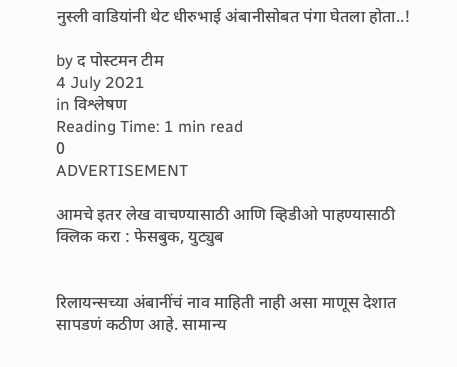नुस्ली वाडियांनी थेट धीरुभाई अंबानीसोबत पंगा घेतला होता..!

by द पोस्टमन टीम
4 July 2021
in विश्लेषण
Reading Time: 1 min read
0
ADVERTISEMENT

आमचे इतर लेख वाचण्यासाठी आणि व्हिडीओ पाहण्यासाठी क्लिक करा : फेसबुक, युट्युब


रिलायन्सच्या अंबानींचं नाव माहिती नाही असा माणूस देशात सापडणं कठीण आहे. सामान्य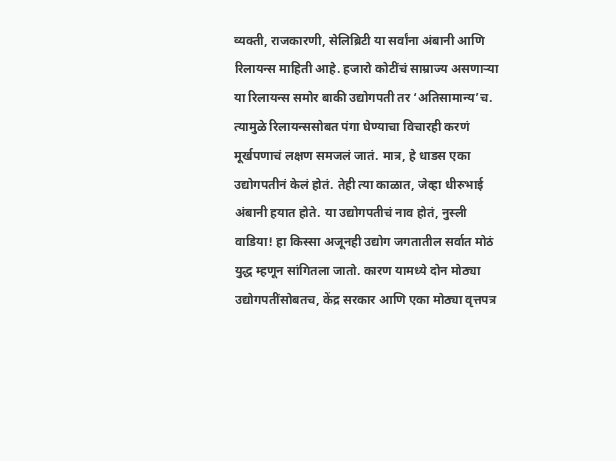व्यक्ती, राजकारणी, सेलिब्रिटी या सर्वांना अंबानी आणि रिलायन्स माहिती आहे. हजारो कोटींचं साम्राज्य असणाऱ्या या रिलायन्स समोर बाकी उद्योगपती तर ‘अतिसामान्य’च. त्यामुळे रिलायन्ससोबत पंगा घेण्याचा विचारही करणं मूर्खपणाचं लक्षण समजलं जातं. मात्र, हे धाडस एका उद्योगपतीनं केलं होतं. तेही त्या काळात, जेव्हा धीरुभाई अंबानी हयात होते. या उद्योगपतीचं नाव होतं, नुस्ली वाडिया! हा किस्सा अजूनही उद्योग जगतातील सर्वात मोठं युद्ध म्हणून सांगितला जातो. कारण यामध्ये दोन मोठ्या उद्योगपतींसोबतच, केंद्र सरकार आणि एका मोठ्या वृत्तपत्र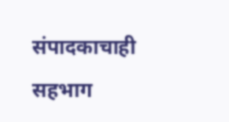संपादकाचाही सहभाग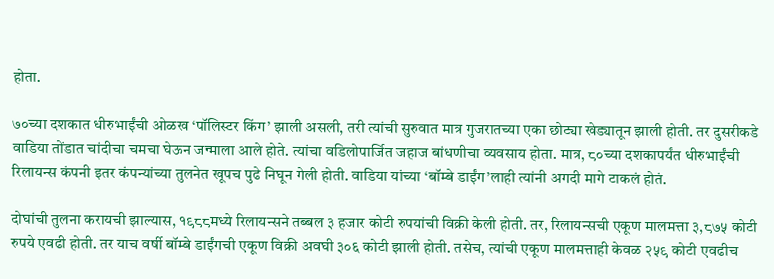होता.

७०च्या दशकात धीरुभाईंची ओळख ‘पॉलिस्टर किंग’ झाली असली, तरी त्यांची सुरुवात मात्र गुजरातच्या एका छोट्या खेड्यातून झाली होती. तर दुसरीकडे वाडिया तोंडात चांदीचा चमचा घेऊन जन्माला आले होते. त्यांचा वडिलोपार्जित जहाज बांधणीचा व्यवसाय होता. मात्र, ८०च्या दशकापर्यंत धीरुभाईंची रिलायन्स कंपनी इतर कंपन्यांच्या तुलनेत खूपच पुढे निघून गेली होती. वाडिया यांच्या ‘बॉम्बे डाईंग’लाही त्यांनी अगदी मागे टाकलं होतं.

दोघांची तुलना करायची झाल्यास, १९८८मध्ये रिलायन्सने तब्बल ३ हजार कोटी रुपयांची विक्री केली होती. तर, रिलायन्सची एकूण मालमत्ता ३,८७५ कोटी रुपये एवढी होती. तर याच वर्षी बॉम्बे डाईंगची एकूण विक्री अवघी ३०६ कोटी झाली होती. तसेच, त्यांची एकूण मालमत्ताही केवळ २५९ कोटी एवढीच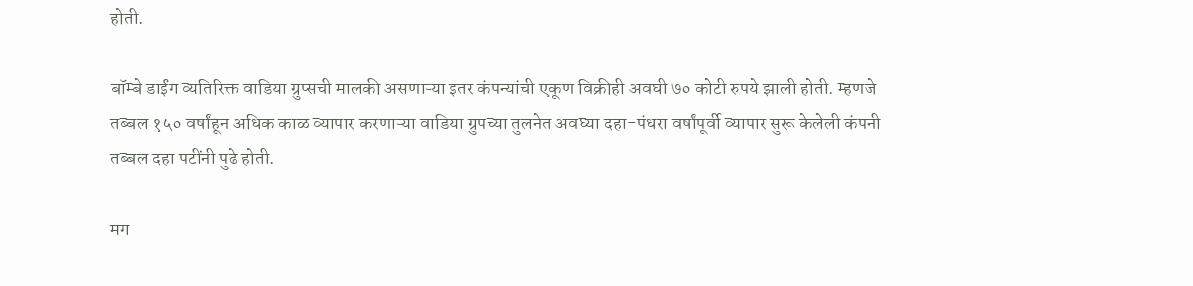होती.

बॉम्बे डाईंग व्यतिरिक्त वाडिया ग्रुप्सची मालकी असणाऱ्या इतर कंपन्यांची एकूण विक्रीही अवघी ७० कोटी रुपये झाली होती. म्हणजे तब्बल १५० वर्षांहून अधिक काळ व्यापार करणाऱ्या वाडिया ग्रुपच्या तुलनेत अवघ्या दहा-पंधरा वर्षांपूर्वी व्यापार सुरू केलेली कंपनी तब्बल दहा पटींनी पुढे होती.

मग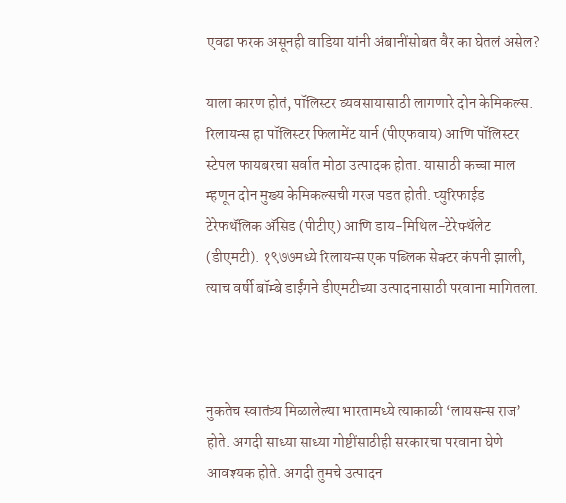एवढा फरक असूनही वाडिया यांनी अंबानींसोबत वैर का घेतलं असेल?

याला कारण होतं, पॉलिस्टर व्यवसायासाठी लागणारे दोन केमिकल्स. रिलायन्स हा पॉलिस्टर फिलामेंट यार्न (पीएफवाय) आणि पॉलिस्टर स्टेपल फायबरचा सर्वात मोठा उत्पादक होता. यासाठी कच्चा माल म्हणून दोन मुख्य केमिकल्सची गरज पडत होती. प्युरिफाईड टेरेफथॅलिक अ‌ॅसिड (पीटीए) आणि डाय-मिथिल-टेरेफ्थॅलेट (डीएमटी). १९७७मध्ये रिलायन्स एक पब्लिक सेक्टर कंपनी झाली, त्याच वर्षी बॉम्बे डाईंगने डीएमटीच्या उत्पादनासाठी परवाना मागितला.



नुकतेच स्वातंत्र्य मिळालेल्या भारतामध्ये त्याकाळी ‘लायसन्स राज’ होते. अगदी साध्या साध्या गोष्टींसाठीही सरकारचा परवाना घेणे आवश्यक होते. अगदी तुमचे उत्पादन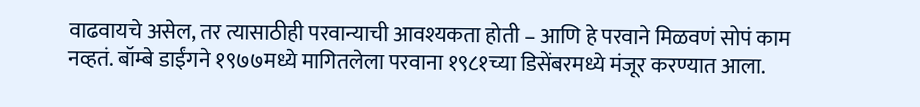वाढवायचे असेल, तर त्यासाठीही परवान्याची आवश्यकता होती – आणि हे परवाने मिळवणं सोपं काम नव्हतं. बॉम्बे डाईंगने १९७७मध्ये मागितलेला परवाना १९८१च्या डिसेंबरमध्ये मंजूर करण्यात आला.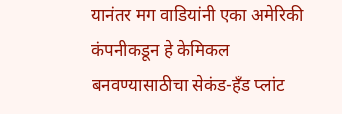यानंतर मग वाडियांनी एका अमेरिकी कंपनीकडून हे केमिकल बनवण्यासाठीचा सेकंड-हँड प्लांट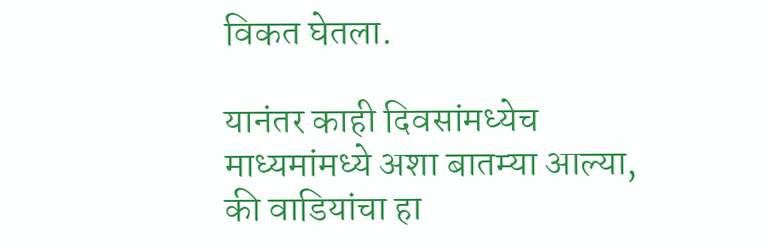विकत घेतला.

यानंतर काही दिवसांमध्येच माध्यमांमध्ये अशा बातम्या आल्या, की वाडियांचा हा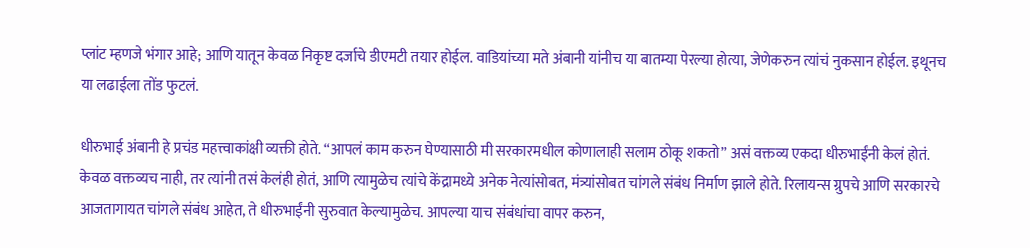प्लांट म्हणजे भंगार आहे; आणि यातून केवळ निकृष्ट दर्जाचे डीएमटी तयार होईल. वाडियांच्या मते अंबानी यांनीच या बातम्या पेरल्या होत्या, जेणेकरुन त्यांचं नुकसान होईल. इथूनच या लढाईला तोंड फुटलं.

धीरुभाई अंबानी हे प्रचंड महत्त्वाकांक्षी व्यक्ती होते. “आपलं काम करुन घेण्यासाठी मी सरकारमधील कोणालाही सलाम ठोकू शकतो” असं वक्तव्य एकदा धीरुभाईंनी केलं होतं. केवळ वक्तव्यच नाही, तर त्यांनी तसं केलंही होतं, आणि त्यामुळेच त्यांचे केंद्रामध्ये अनेक नेत्यांसोबत, मंत्र्यांसोबत चांगले संबंध निर्माण झाले होते. रिलायन्स ग्रुपचे आणि सरकारचे आजतागायत चांगले संबंध आहेत, ते धीरुभाईंनी सुरुवात केल्यामुळेच. आपल्या याच संबंधांचा वापर करुन,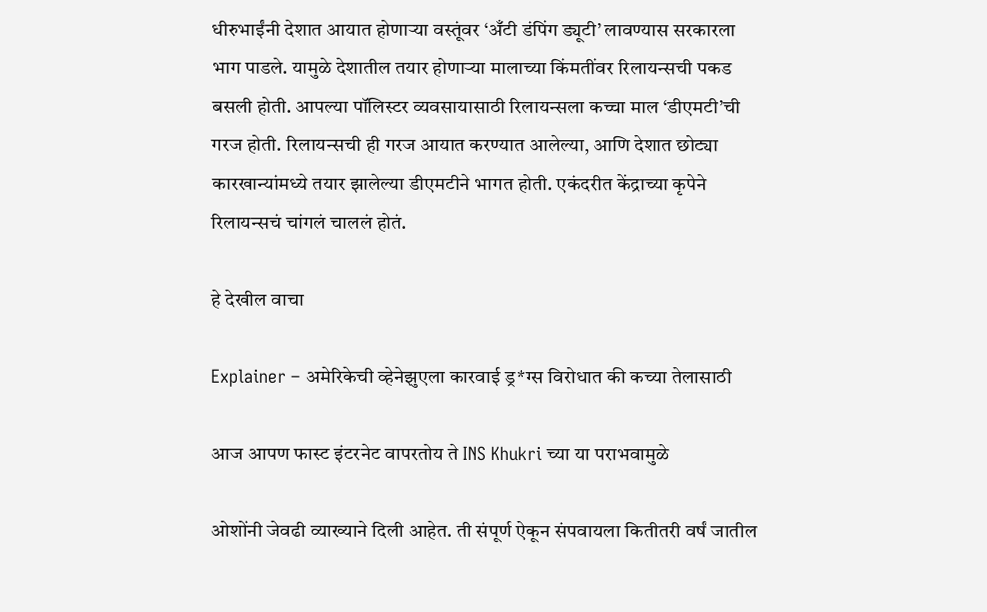धीरुभाईंनी देशात आयात होणाऱ्या वस्तूंवर ‘अँटी डंपिंग ड्यूटी’ लावण्यास सरकारला भाग पाडले. यामुळे देशातील तयार होणाऱ्या मालाच्या किंमतींवर रिलायन्सची पकड बसली होती. आपल्या पॉलिस्टर व्यवसायासाठी रिलायन्सला कच्चा माल ‘डीएमटी’ची गरज होती. रिलायन्सची ही गरज आयात करण्यात आलेल्या, आणि देशात छोट्या कारखान्यांमध्ये तयार झालेल्या डीएमटीने भागत होती. एकंदरीत केंद्राच्या कृपेने रिलायन्सचं चांगलं चाललं होतं.

हे देखील वाचा

Explainer – अमेरिकेची व्हेनेझुएला कारवाई ड्र*ग्स विरोधात की कच्या तेलासाठी

आज आपण फास्ट इंटरनेट वापरतोय ते INS Khukri च्या या पराभवामुळे

ओशोंनी जेवढी व्याख्याने दिली आहेत. ती संपूर्ण ऐकून संपवायला कितीतरी वर्षं जातील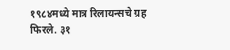१९८४मध्ये मात्र रिलायन्सचे ग्रह फिरले. ३१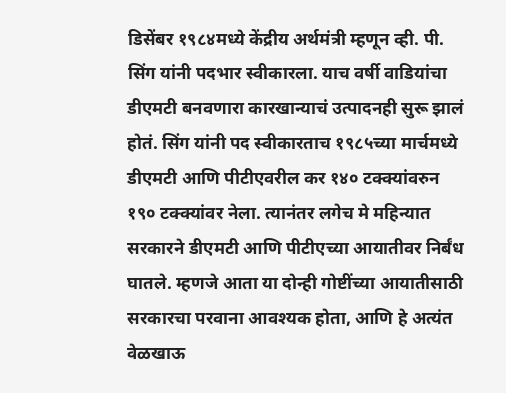डिसेंबर १९८४मध्ये केंद्रीय अर्थमंत्री म्हणून व्ही. पी. सिंग यांनी पदभार स्वीकारला. याच वर्षी वाडियांचा डीएमटी बनवणारा कारखान्याचं उत्पादनही सुरू झालं होतं. सिंग यांनी पद स्वीकारताच १९८५च्या मार्चमध्ये डीएमटी आणि पीटीएवरील कर १४० टक्क्यांवरुन १९० टक्क्यांवर नेला. त्यानंतर लगेच मे महिन्यात सरकारने डीएमटी आणि पीटीएच्या आयातीवर निर्बंध घातले. म्हणजे आता या दोन्ही गोष्टींच्या आयातीसाठी सरकारचा परवाना आवश्यक होता, आणि हे अत्यंत वेळखाऊ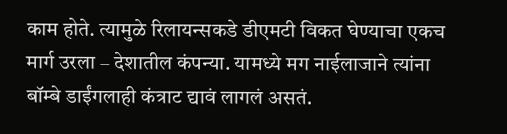काम होते. त्यामुळे रिलायन्सकडे डीएमटी विकत घेण्याचा एकच मार्ग उरला – देशातील कंपन्या. यामध्ये मग नाईलाजाने त्यांना बॉम्बे डाईंगलाही कंत्राट द्यावं लागलं असतं.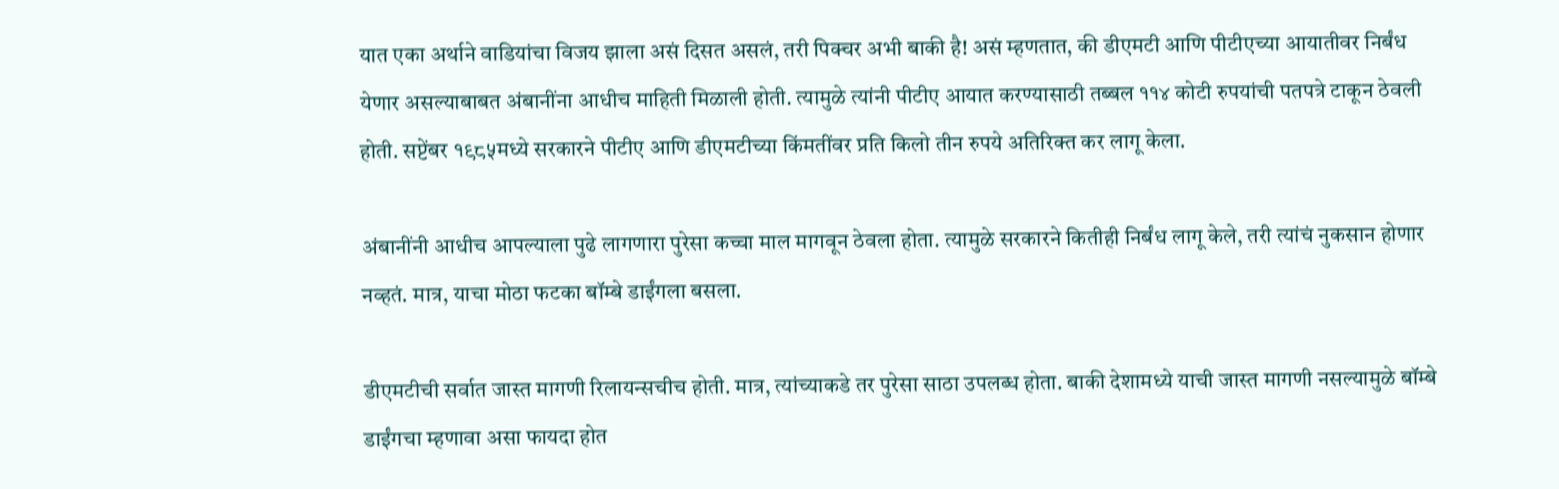यात एका अर्थाने वाडियांचा विजय झाला असं दिसत असलं, तरी पिक्चर अभी बाकी है! असं म्हणतात, की डीएमटी आणि पीटीएच्या आयातीवर निर्बंध येणार असल्याबाबत अंबानींना आधीच माहिती मिळाली होती. त्यामुळे त्यांनी पीटीए आयात करण्यासाठी तब्बल ११४ कोटी रुपयांची पतपत्रे टाकून ठेवली होती. सप्टेंबर १९८५मध्ये सरकारने पीटीए आणि डीएमटीच्या किंमतींवर प्रति किलो तीन रुपये अतिरिक्त कर लागू केला.

अंबानींनी आधीच आपल्याला पुढे लागणारा पुरेसा कच्चा माल मागवून ठेवला होता. त्यामुळे सरकारने कितीही निर्बंध लागू केले, तरी त्यांचं नुकसान होणार नव्हतं. मात्र, याचा मोठा फटका बॉम्बे डाईंगला बसला.

डीएमटीची सर्वात जास्त मागणी रिलायन्सचीच होती. मात्र, त्यांच्याकडे तर पुरेसा साठा उपलब्ध होता. बाकी देशामध्ये याची जास्त मागणी नसल्यामुळे बॉम्बे डाईंगचा म्हणावा असा फायदा होत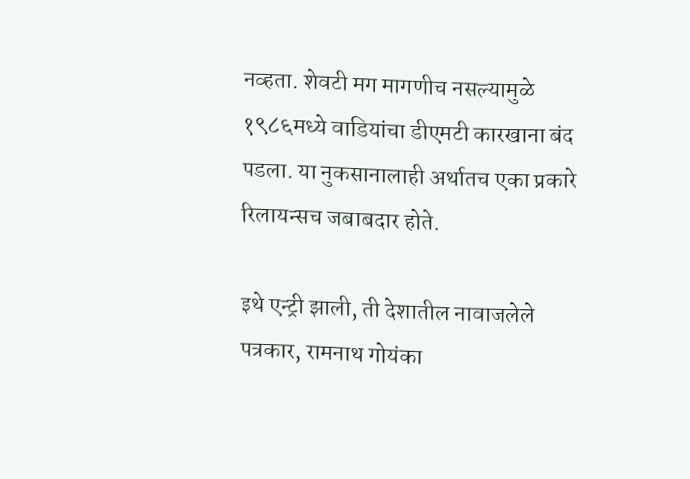नव्हता. शेवटी मग मागणीच नसल्यामुळे १९८६मध्ये वाडियांचा डीएमटी कारखाना बंद पडला. या नुकसानालाही अर्थातच एका प्रकारे रिलायन्सच जबाबदार होते.

इथे एन्ट्री झाली, ती देशातील नावाजलेले पत्रकार, रामनाथ गोयंका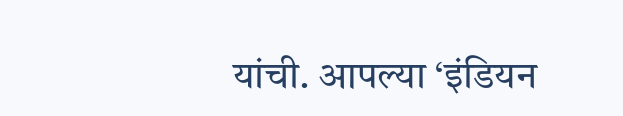यांची. आपल्या ‘इंडियन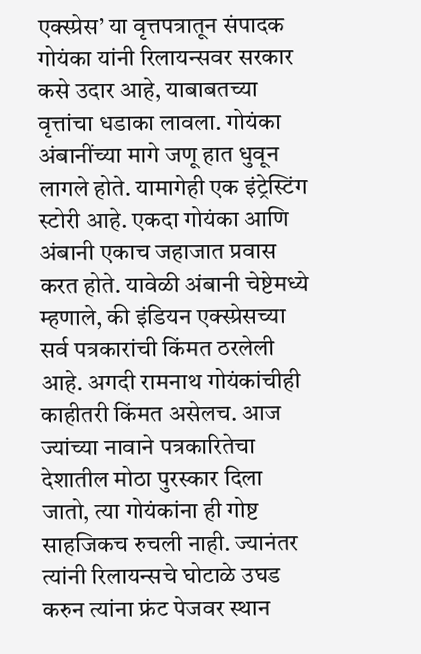एक्स्प्रेस’ या वृत्तपत्रातून संपादक गोयंका यांनी रिलायन्सवर सरकार कसे उदार आहे, याबाबतच्या वृत्तांचा धडाका लावला. गोयंका अंबानींच्या मागे जणू हात धुवून लागले होते. यामागेही एक इंट्रेस्टिंग स्टोरी आहे. एकदा गोयंका आणि अंबानी एकाच जहाजात प्रवास करत होते. यावेळी अंबानी चेष्टेमध्ये म्हणाले, की इंडियन एक्स्प्रेसच्या सर्व पत्रकारांची किंमत ठरलेली आहे. अगदी रामनाथ गोयंकांचीही काहीतरी किंमत असेलच. आज ज्यांच्या नावाने पत्रकारितेचा देशातील मोठा पुरस्कार दिला जातो, त्या गोयंकांना ही गोष्ट साहजिकच रुचली नाही. ज्यानंतर त्यांनी रिलायन्सचे घोटाळे उघड करुन त्यांना फ्रंट पेजवर स्थान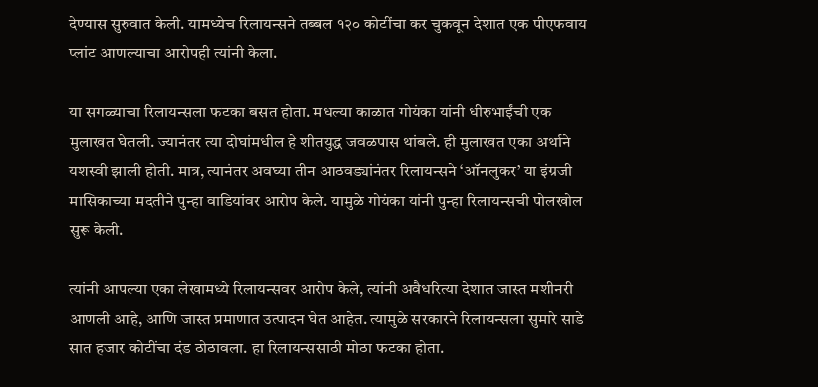देण्यास सुरुवात केली. यामध्येच रिलायन्सने तब्बल १२० कोटींचा कर चुकवून देशात एक पीएफवाय प्लांट आणल्याचा आरोपही त्यांनी केला.

या सगळ्याचा रिलायन्सला फटका बसत होता. मधल्या काळात गोयंका यांनी धीरुभाईंची एक मुलाखत घेतली. ज्यानंतर त्या दोघांमधील हे शीतयुद्ध जवळपास थांबले. ही मुलाखत एका अर्थाने यशस्वी झाली होती. मात्र, त्यानंतर अवघ्या तीन आठवड्यांनंतर रिलायन्सने ‘ऑनलुकर’ या इंग्रजी मासिकाच्या मदतीने पुन्हा वाडियांवर आरोप केले. यामुळे गोयंका यांनी पुन्हा रिलायन्सची पोलखोल सुरू केली.

त्यांनी आपल्या एका लेखामध्ये रिलायन्सवर आरोप केले, त्यांनी अवैधरित्या देशात जास्त मशीनरी आणली आहे, आणि जास्त प्रमाणात उत्पादन घेत आहेत. त्यामुळे सरकारने रिलायन्सला सुमारे साडे सात हजार कोटींचा दंड ठोठावला. हा रिलायन्ससाठी मोठा फटका होता.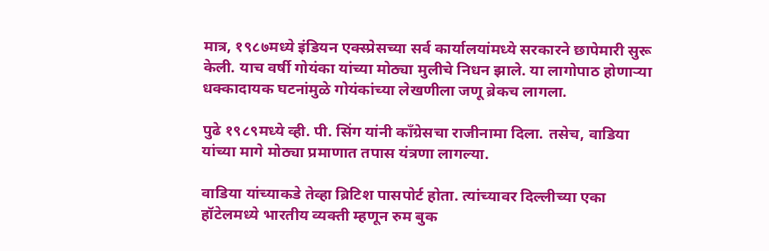मात्र, १९८७मध्ये इंडियन एक्स्प्रेसच्या सर्व कार्यालयांमध्ये सरकारने छापेमारी सुरू केली. याच वर्षी गोयंका यांच्या मोठ्या मुलीचे निधन झाले. या लागोपाठ होणाऱ्या धक्कादायक घटनांमुळे गोयंकांच्या लेखणीला जणू ब्रेकच लागला.

पुढे १९८९मध्ये व्ही. पी. सिंग यांनी काँग्रेसचा राजीनामा दिला. तसेच, वाडिया यांच्या मागे मोठ्या प्रमाणात तपास यंत्रणा लागल्या.

वाडिया यांच्याकडे तेव्हा ब्रिटिश पासपोर्ट होता. त्यांच्यावर दिल्लीच्या एका हॉटेलमध्ये भारतीय व्यक्ती म्हणून रुम बुक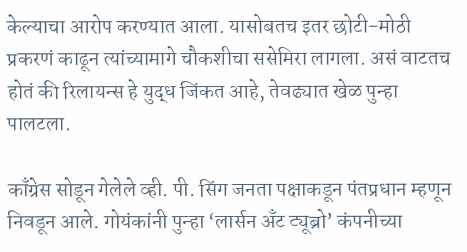केल्याचा आरोप करण्यात आला. यासोबतच इतर छोटी-मोठी प्रकरणं काढून त्यांच्यामागे चौकशीचा ससेमिरा लागला. असं वाटतच होतं की रिलायन्स हे युद्ध जिंकत आहे, तेवढ्यात खेळ पुन्हा पालटला.

काँग्रेस सोडून गेलेले व्ही. पी. सिंग जनता पक्षाकडून पंतप्रधान म्हणून निवडून आले. गोयंकांनी पुन्हा ‘लार्सन अँट ट्यूब्रो’ कंपनीच्या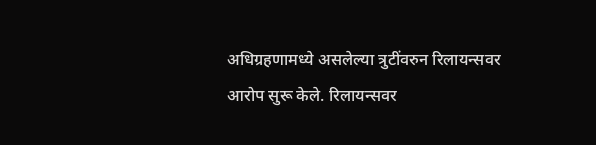अधिग्रहणामध्ये असलेल्या त्रुटींवरुन रिलायन्सवर आरोप सुरू केले. रिलायन्सवर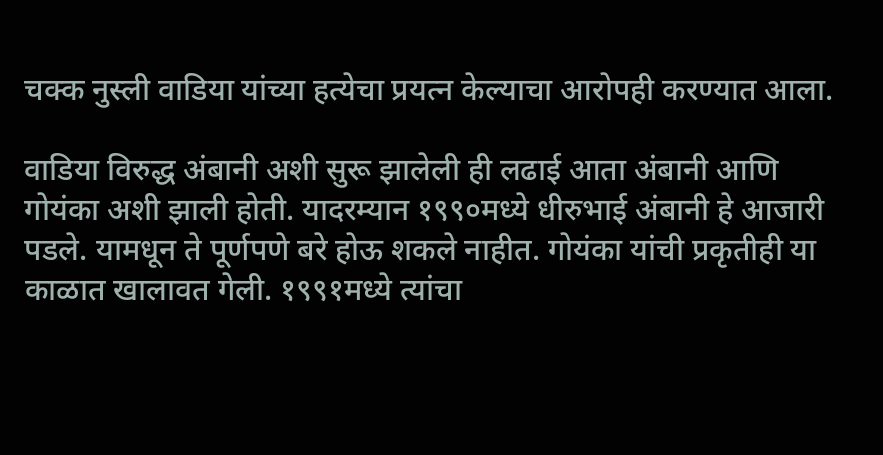चक्क नुस्ली वाडिया यांच्या हत्येचा प्रयत्न केल्याचा आरोपही करण्यात आला.

वाडिया विरुद्ध अंबानी अशी सुरू झालेली ही लढाई आता अंबानी आणि गोयंका अशी झाली होती. यादरम्यान १९९०मध्ये धीरुभाई अंबानी हे आजारी पडले. यामधून ते पूर्णपणे बरे होऊ शकले नाहीत. गोयंका यांची प्रकृतीही या काळात खालावत गेली. १९९१मध्ये त्यांचा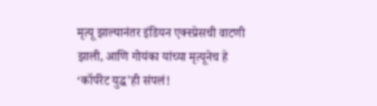मृत्यू झाल्यानंतर इंडियन एक्स्प्रेसची वाटणी झाली, आणि गोयंका यांच्या मृत्यूनेच हे ‘कॉर्परेट युद्ध’ही संपलं!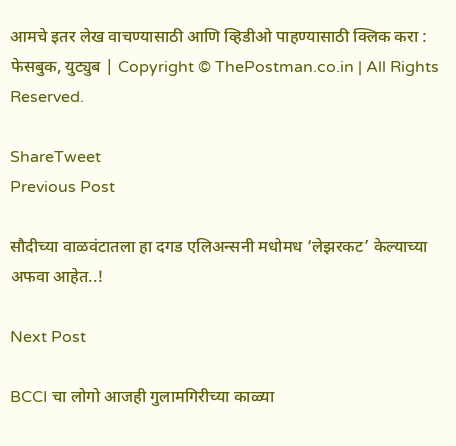आमचे इतर लेख वाचण्यासाठी आणि व्हिडीओ पाहण्यासाठी क्लिक करा : फेसबुक, युट्युब | Copyright © ThePostman.co.in | All Rights Reserved.

ShareTweet
Previous Post

सौदीच्या वाळवंटातला हा दगड एलिअन्सनी मधोमध ‘लेझरकट’ केल्याच्या अफवा आहेत..!

Next Post

BCCI चा लोगो आजही गुलामगिरीच्या काळ्या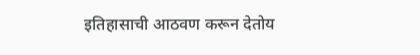इतिहासाची आठवण करून देतोय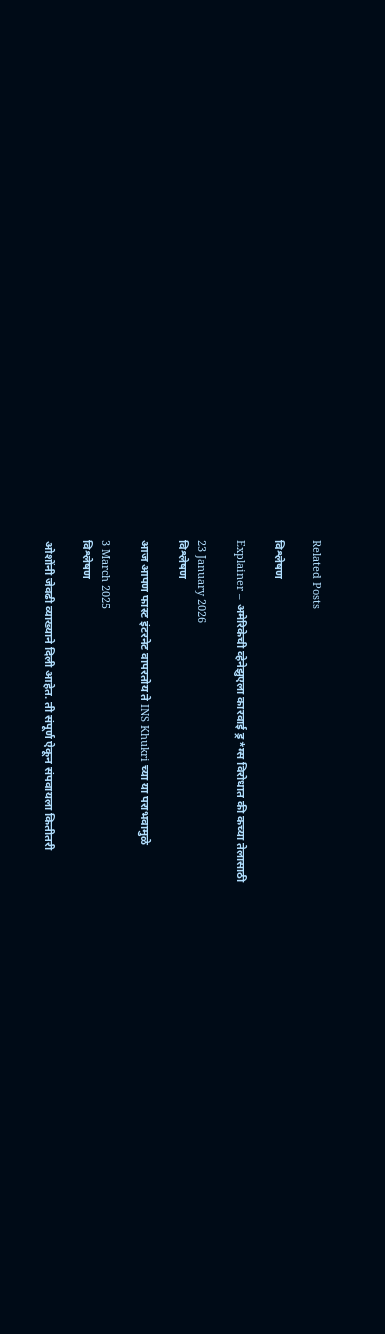Related Posts

विश्लेषण

Explainer – अमेरिकेची व्हेनेझुएला कारवाई ड्र*ग्स विरोधात की कच्या तेलासाठी

23 January 2026
विश्लेषण

आज आपण फास्ट इंटरनेट वापरतोय ते INS Khukri च्या या पराभवामुळे

3 March 2025
विश्लेषण

ओशोंनी जेवढी व्याख्याने दिली आहेत. ती संपूर्ण ऐकून संपवायला कितीतरी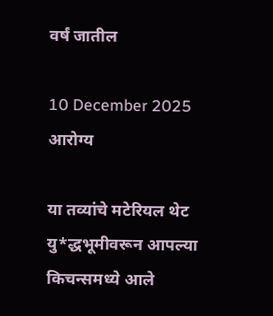वर्षं जातील

10 December 2025
आरोग्य

या तव्यांचे मटेरियल थेट यु*द्धभूमीवरून आपल्या किचन्समध्ये आले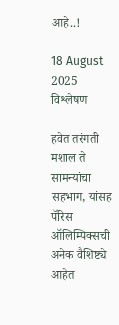आहे..!

18 August 2025
विश्लेषण

हवेत तरंगती मशाल ते सामन्यांचा सहभाग, यांसह पॅरिस ऑलिम्पिक्सची अनेक वैशिष्ट्ये आहेत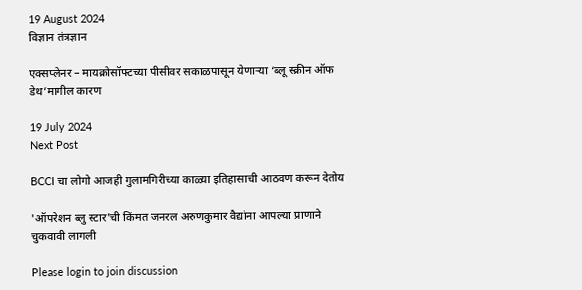19 August 2024
विज्ञान तंत्रज्ञान

एक्सप्लेनर – मायक्रोसॉफ्टच्या पीसीवर सकाळपासून येणाऱ्या ‘ब्लू स्क्रीन ऑफ डेथ’मागील कारण

19 July 2024
Next Post

BCCI चा लोगो आजही गुलामगिरीच्या काळ्या इतिहासाची आठवण करून देतोय

'ऑपरेशन ब्लु स्टार'ची किंमत जनरल अरुणकुमार वैद्यांना आपल्या प्राणाने चुकवावी लागली

Please login to join discussion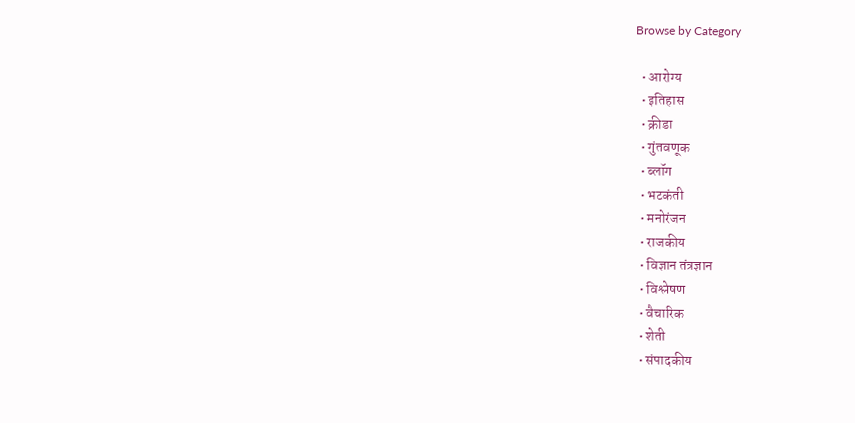Browse by Category

  • आरोग्य
  • इतिहास
  • क्रीडा
  • गुंतवणूक
  • ब्लॉग
  • भटकंती
  • मनोरंजन
  • राजकीय
  • विज्ञान तंत्रज्ञान
  • विश्लेषण
  • वैचारिक
  • शेती
  • संपादकीय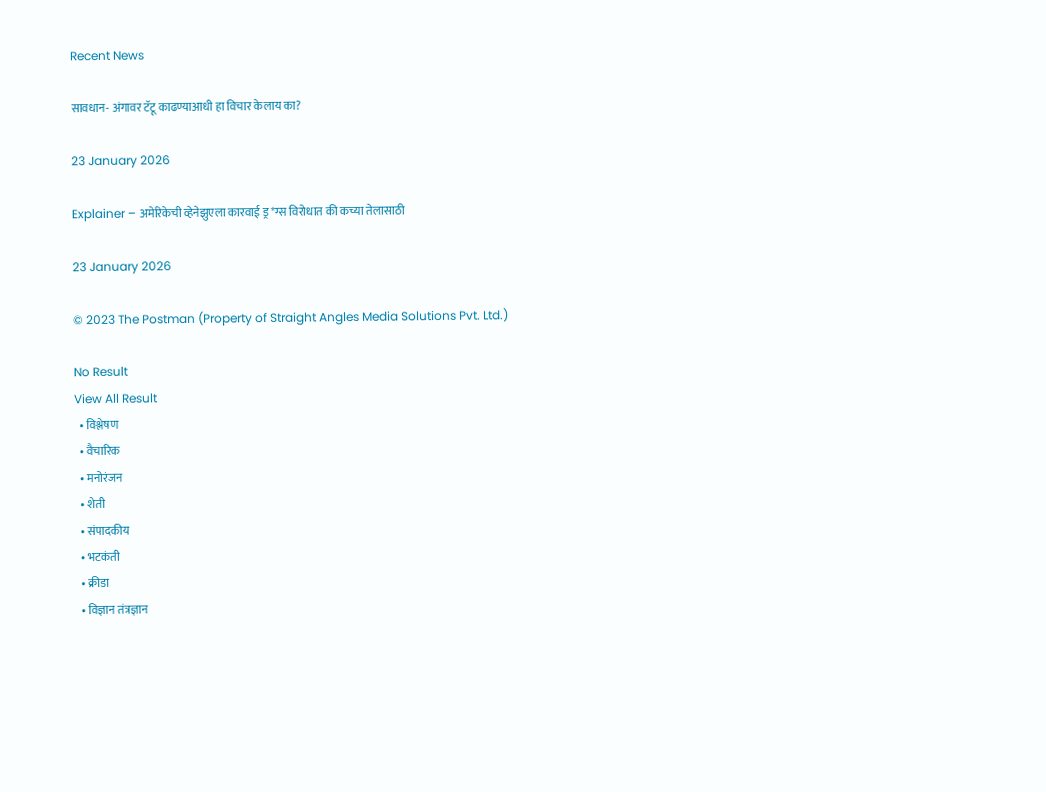Recent News

सावधान- अंगावर टॅटू काढण्याआधी हा विचार केलाय का?

23 January 2026

Explainer – अमेरिकेची व्हेनेझुएला कारवाई ड्र*ग्स विरोधात की कच्या तेलासाठी

23 January 2026

© 2023 The Postman (Property of Straight Angles Media Solutions Pvt. Ltd.)

No Result
View All Result
  • विश्लेषण
  • वैचारिक
  • मनोरंजन
  • शेती
  • संपादकीय
  • भटकंती
  • क्रीडा
  • विज्ञान तंत्रज्ञान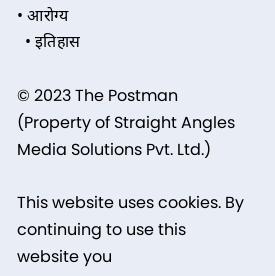• आरोग्य
  • इतिहास

© 2023 The Postman (Property of Straight Angles Media Solutions Pvt. Ltd.)

This website uses cookies. By continuing to use this website you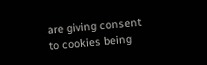are giving consent to cookies being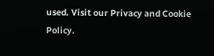used. Visit our Privacy and Cookie Policy.